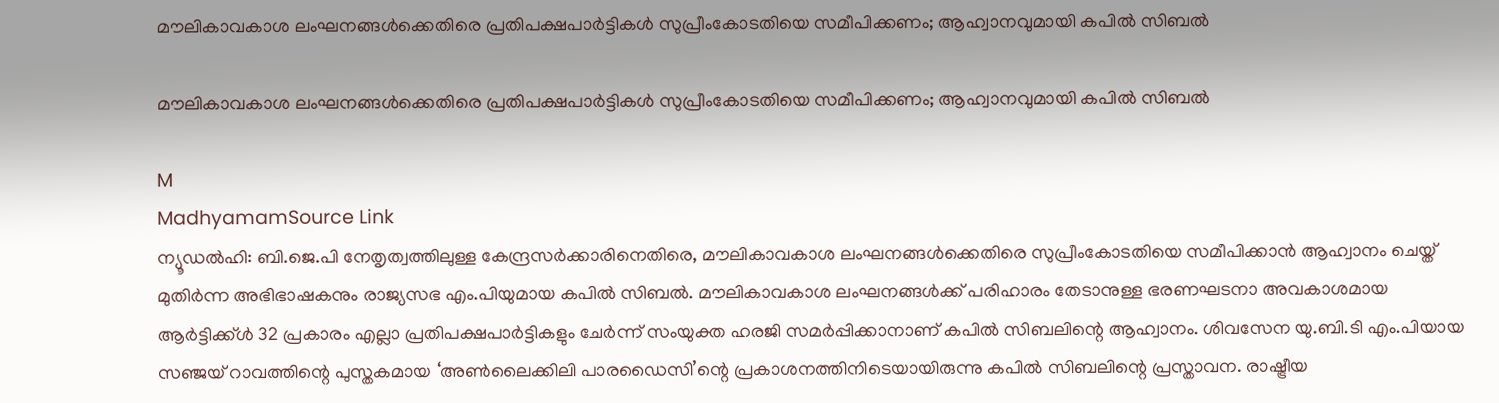മൗലികാവകാശ ലംഘനങ്ങൾക്കെതിരെ പ്രതിപക്ഷപാർട്ടികൾ സുപ്രീംകോടതിയെ സമീപിക്കണം; ആഹ്വാനവുമായി കപിൽ സിബൽ

മൗലികാവകാശ ലംഘനങ്ങൾക്കെതിരെ പ്രതിപക്ഷപാർട്ടികൾ സുപ്രീംകോടതിയെ സമീപിക്കണം; ആഹ്വാനവുമായി കപിൽ സിബൽ

M
MadhyamamSource Link
ന്യൂഡൽഹി: ബി.ജെ.പി നേതൃത്വത്തിലുള്ള കേന്ദ്രസർക്കാരിനെതിരെ, മൗലികാവകാശ ലംഘനങ്ങൾക്കെതിരെ സുപ്രീംകോടതിയെ സമീപിക്കാൻ ആഹ്വാനം ചെയ്ത് മുതിർന്ന അഭിഭാഷകനും രാജ്യസഭ എം.പിയുമായ കപിൽ സിബൽ. മൗലികാവകാശ ലംഘനങ്ങൾക്ക് പരിഹാരം തേടാനുള്ള ഭരണഘടനാ അവകാശമായ ആർട്ടിക്ക്ൾ 32 പ്രകാരം എല്ലാ പ്രതിപക്ഷപാർട്ടികളും ചേർന്ന് സംയുക്ത ഹരജി സമർപ്പിക്കാനാണ് കപിൽ സിബലിന്റെ ആഹ്വാനം. ശിവസേന യു.ബി.ടി എം.പിയായ സഞ്ജയ് റാവത്തിന്റെ പുസ്തകമായ ‘അൺലൈക്കിലി പാരഡൈസി’ന്റെ പ്രകാശനത്തിനിടെയായിരുന്നു കപിൽ സിബലിന്റെ പ്രസ്താവന. രാഷ്ട്രീയ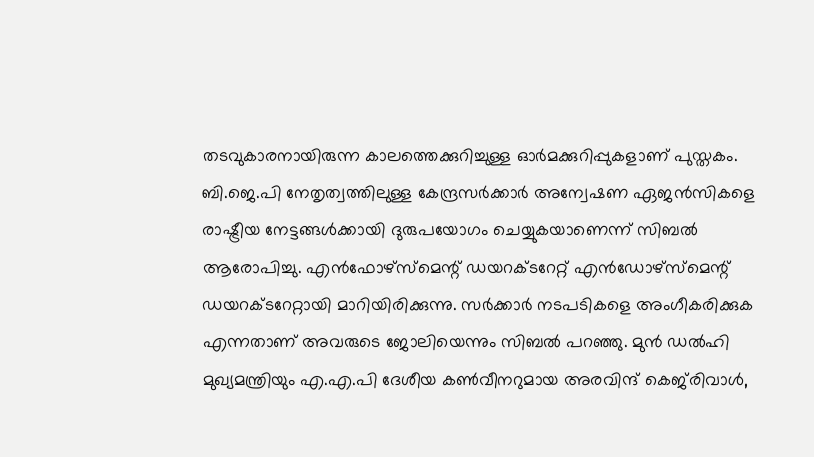തടവുകാരനായിരുന്ന കാലത്തെക്കുറിച്ചുള്ള ഓർമക്കുറിപ്പുകളാണ് പുസ്തകം. ബി.ജെ.പി നേതൃത്വത്തിലുള്ള കേന്ദ്രസർക്കാർ അന്വേഷണ ഏജൻസികളെ രാഷ്ട്രീയ നേട്ടങ്ങൾക്കായി ദുരുപയോഗം ചെയ്യുകയാണെന്ന് സിബൽ ആരോപിച്ചു. എൻഫോഴ്സ്മെന്റ് ഡയറക്ടറേറ്റ് എൻഡോഴ്സ്മെന്റ് ഡയറക്ടറേറ്റായി മാറിയിരിക്കുന്നു. സർക്കാർ നടപടികളെ അംഗീകരിക്കുക എന്നതാണ് അവരുടെ ജോലിയെന്നും സിബൽ പറഞ്ഞു. മുൻ ഡൽഹി മുഖ്യമന്ത്രിയും എ.എ.പി ദേശീയ കൺവീനറുമായ അരവിന്ദ് കെജ്‌രിവാൾ,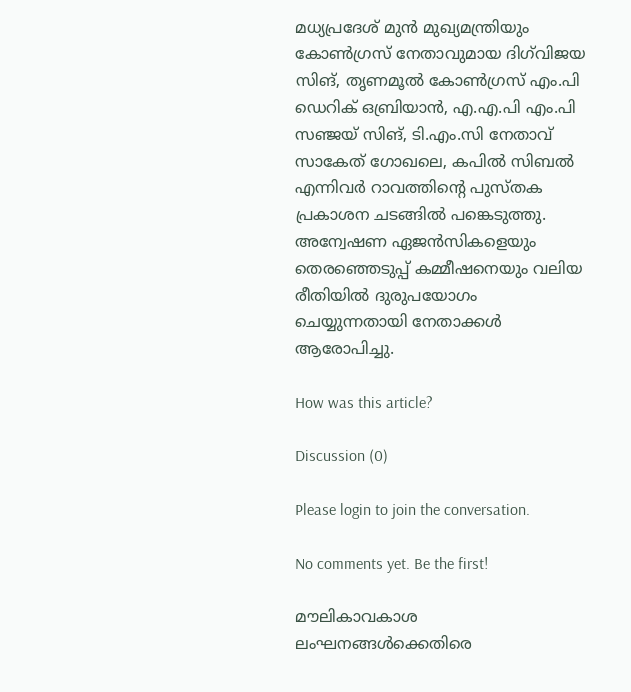മധ്യപ്രദേശ് മുൻ മുഖ്യമന്ത്രിയും കോൺഗ്രസ് നേതാവുമായ ദിഗ്‌വിജയ സിങ്, തൃണമൂൽ കോൺഗ്രസ് എം.പി ഡെറിക് ഒബ്രിയാൻ, എ.എ.പി എം.പി സഞ്ജയ് സിങ്, ടി.എം.സി നേതാവ് സാകേത് ഗോഖലെ, കപിൽ സിബൽ എന്നിവർ റാവത്തിന്റെ പുസ്തക പ്രകാശന ചടങ്ങിൽ പങ്കെടുത്തു. അന്വേഷണ ഏജന്‍സികളെയും തെരഞ്ഞെടുപ്പ് കമ്മീഷനെയും വലിയ രീതിയിൽ ദുരുപയോഗം ചെയ്യുന്നതായി നേതാക്കൾ ആരോപിച്ചു.

How was this article?

Discussion (0)

Please login to join the conversation.

No comments yet. Be the first!

മൗലികാവകാശ ലംഘനങ്ങൾക്കെതിരെ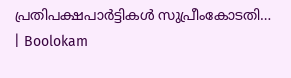പ്രതിപക്ഷപാർട്ടികൾ സുപ്രീംകോടതി… | Boolokam